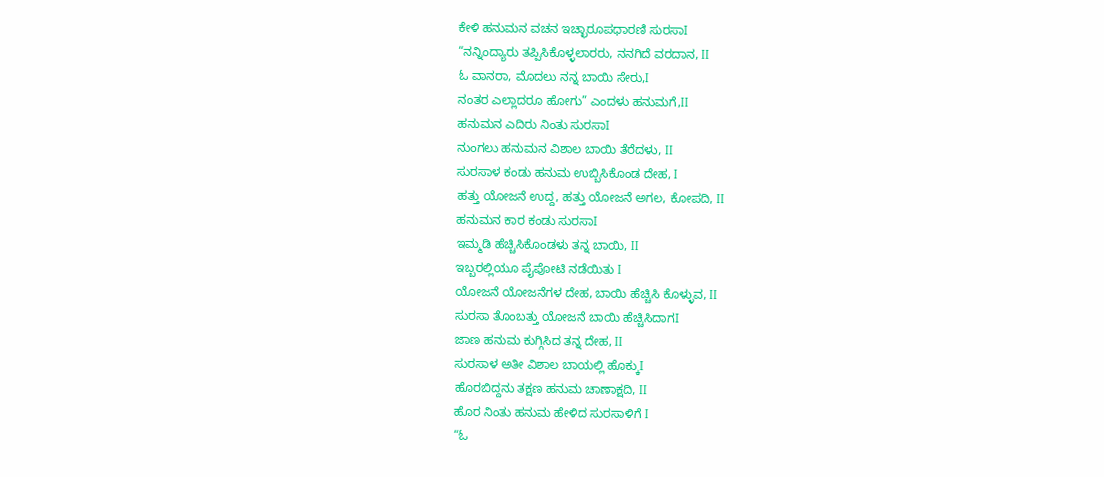ಕೇಳಿ ಹನುಮನ ವಚನ ಇಚ್ಛಾರೂಪಧಾರಣಿ ಸುರಸಾI
“ನನ್ನಿಂದ್ಯಾರು ತಪ್ಪಿಸಿಕೊಳ್ಳಲಾರರು, ನನಗಿದೆ ವರದಾನ, II
ಓ ವಾನರಾ, ಮೊದಲು ನನ್ನ ಬಾಯಿ ಸೇರು,I
ನಂತರ ಎಲ್ಲಾದರೂ ಹೋಗು” ಎಂದಳು ಹನುಮಗೆ,II
ಹನುಮನ ಎದಿರು ನಿಂತು ಸುರಸಾI
ನುಂಗಲು ಹನುಮನ ವಿಶಾಲ ಬಾಯಿ ತೆರೆದಳು, II
ಸುರಸಾಳ ಕಂಡು ಹನುಮ ಉಬ್ಬಿಸಿಕೊಂಡ ದೇಹ, I
ಹತ್ತು ಯೋಜನೆ ಉದ್ದ, ಹತ್ತು ಯೋಜನೆ ಅಗಲ, ಕೋಪದಿ, II
ಹನುಮನ ಕಾರ ಕಂಡು ಸುರಸಾI
ಇಮ್ಮಡಿ ಹೆಚ್ಚಿಸಿಕೊಂಡಳು ತನ್ನ ಬಾಯಿ, II
ಇಬ್ಬರಲ್ಲಿಯೂ ಪೈಪೋಟಿ ನಡೆಯಿತು I
ಯೋಜನೆ ಯೋಜನೆಗಳ ದೇಹ, ಬಾಯಿ ಹೆಚ್ಚಿಸಿ ಕೊಳ್ಳುವ, II
ಸುರಸಾ ತೊಂಬತ್ತು ಯೋಜನೆ ಬಾಯಿ ಹೆಚ್ಚಿಸಿದಾಗI
ಜಾಣ ಹನುಮ ಕುಗ್ಗಿಸಿದ ತನ್ನ ದೇಹ, II
ಸುರಸಾಳ ಅತೀ ವಿಶಾಲ ಬಾಯಲ್ಲಿ ಹೊಕ್ಕುI
ಹೊರಬಿದ್ದನು ತಕ್ಷಣ ಹನುಮ ಚಾಣಾಕ್ಷದಿ, II
ಹೊರ ನಿಂತು ಹನುಮ ಹೇಳಿದ ಸುರಸಾಳಿಗೆ I
“ಓ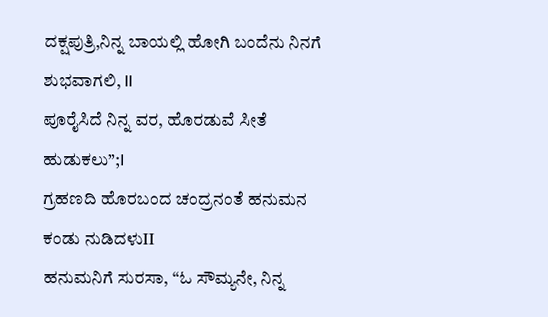ದಕ್ಷಪುತ್ರಿ,ನಿನ್ನ ಬಾಯಲ್ಲಿ ಹೋಗಿ ಬಂದೆನು ನಿನಗೆ ಶುಭವಾಗಲಿ, II
ಪೂರೈಸಿದೆ ನಿನ್ನ ವರ, ಹೊರಡುವೆ ಸೀತೆ ಹುಡುಕಲು”;I
ಗ್ರಹಣದಿ ಹೊರಬಂದ ಚಂದ್ರನಂತೆ ಹನುಮನ ಕಂಡು ನುಡಿದಳುII
ಹನುಮನಿಗೆ ಸುರಸಾ, “ಓ ಸೌಮ್ಯನೇ, ನಿನ್ನ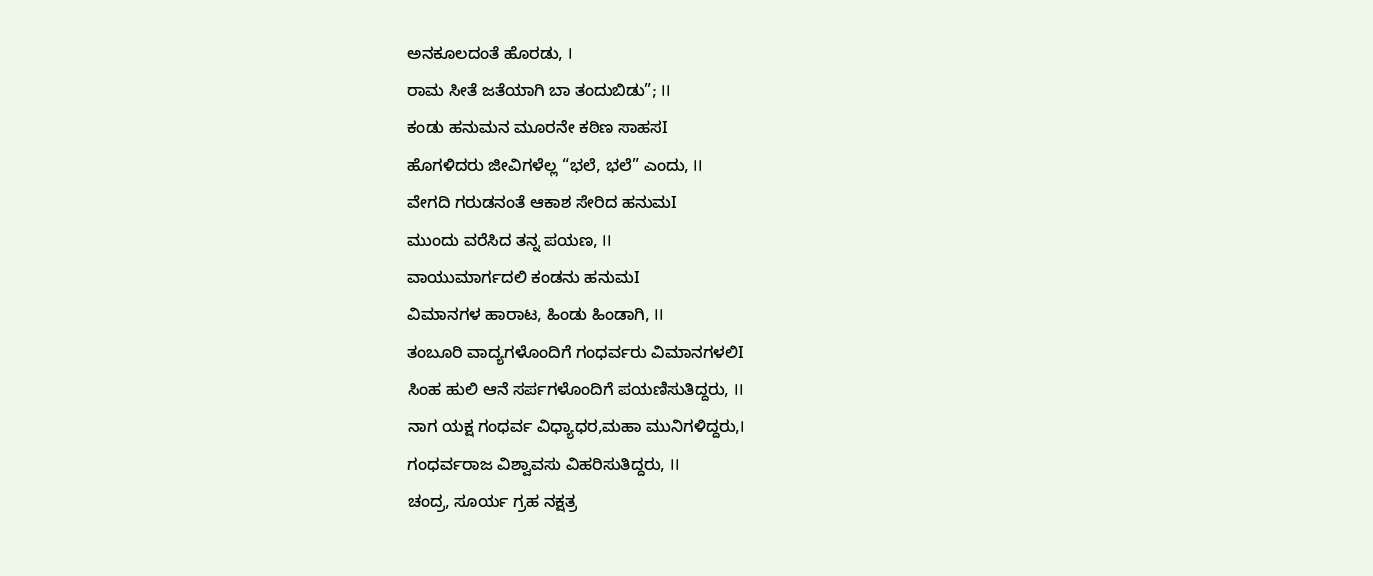ಅನಕೂಲದಂತೆ ಹೊರಡು, I
ರಾಮ ಸೀತೆ ಜತೆಯಾಗಿ ಬಾ ತಂದುಬಿಡು”; II
ಕಂಡು ಹನುಮನ ಮೂರನೇ ಕಠಿಣ ಸಾಹಸI
ಹೊಗಳಿದರು ಜೀವಿಗಳೆಲ್ಲ “ಭಲೆ, ಭಲೆ” ಎಂದು, II
ವೇಗದಿ ಗರುಡನಂತೆ ಆಕಾಶ ಸೇರಿದ ಹನುಮI
ಮುಂದು ವರೆಸಿದ ತನ್ನ ಪಯಣ, II
ವಾಯುಮಾರ್ಗದಲಿ ಕಂಡನು ಹನುಮI
ವಿಮಾನಗಳ ಹಾರಾಟ, ಹಿಂಡು ಹಿಂಡಾಗಿ, II
ತಂಬೂರಿ ವಾದ್ಯಗಳೊಂದಿಗೆ ಗಂಧರ್ವರು ವಿಮಾನಗಳಲಿI
ಸಿಂಹ ಹುಲಿ ಆನೆ ಸರ್ಪಗಳೊಂದಿಗೆ ಪಯಣಿಸುತಿದ್ದರು, II
ನಾಗ ಯಕ್ಷ ಗಂಧರ್ವ ವಿಧ್ಯಾಧರ,ಮಹಾ ಮುನಿಗಳಿದ್ದರು,I
ಗಂಧರ್ವರಾಜ ವಿಶ್ವಾವಸು ವಿಹರಿಸುತಿದ್ದರು, II
ಚಂದ್ರ, ಸೂರ್ಯ ಗ್ರಹ ನಕ್ಷತ್ರ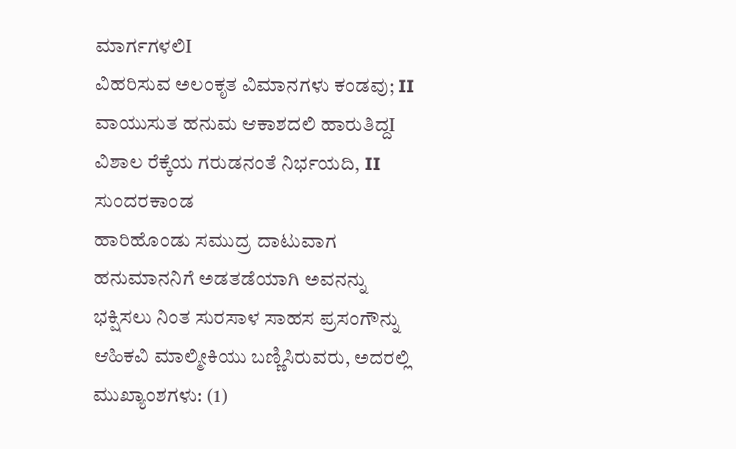ಮಾರ್ಗಗಳಲಿI
ವಿಹರಿಸುವ ಅಲಂಕೃತ ವಿಮಾನಗಳು ಕಂಡವು; II
ವಾಯುಸುತ ಹನುಮ ಆಕಾಶದಲಿ ಹಾರುತಿದ್ದI
ವಿಶಾಲ ರೆಕ್ಕೆಯ ಗರುಡನಂತೆ ನಿರ್ಭಯದಿ, II
ಸುಂದರಕಾಂಡ
ಹಾರಿಹೊಂಡು ಸಮುದ್ರ ದಾಟುವಾಗ ಹನುಮಾನನಿಗೆ ಅಡತಡೆಯಾಗಿ ಅವನನ್ನು ಭಕ್ಷಿಸಲು ನಿಂತ ಸುರಸಾಳ ಸಾಹಸ ಪ್ರಸಂಗೌನ್ನು ಆಹಿಕವಿ ಮಾಲ್ಮೀಕಿಯು ಬಣ್ಣಿಸಿರುವರು, ಅದರಲ್ಲಿ ಮುಖ್ಯಾಂಶಗಳು: (1)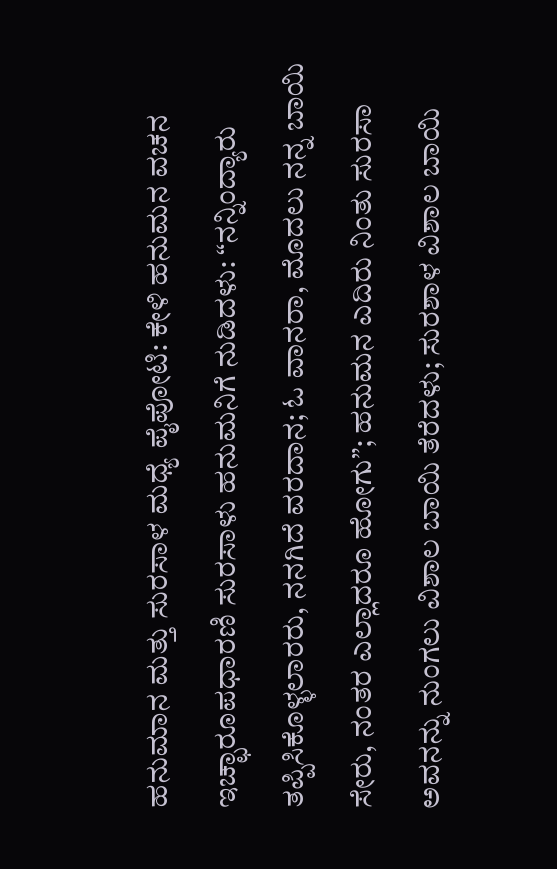ಹನುಮಾನ ಮತ್ತು ಸುರಸಾಳ ಮಧ್ಯೆ ಪೈಪೋಟಿ: ಕೇಳಿ ಹನುಮನ ವಚನ ಇಚ್ಛಾರೂಪಧಾರಣಿ ಸುರಸಾಳು ಹನುಮನಿಗೆ ನುಡಿದಳು: “ನನ್ನಿಂದ್ಯಾರು ತಪ್ಪಿಸಿಕೊಳ್ಳಲಾರರು, ನನಗಿದೆ ವರದಾನ; ಓ ವಾನರಾ, ಮೊದಲು ನನ್ನ ಬಾಯಿ ಸೇರು, ನಂತರ ಎಲ್ಲಾದರೂ ಹೋಗು”; ಹನುಮನ ಎದಿರು ನಿಂತು ಸುರಸಾ ಅವನನ್ನು ನುಂಗಲು ವಿಶಾಲ ಬಾಯಿ ತೆರೆದಳು; ಸುರಶಾಳ ವಿಶಾಲ ಬಾಯಿ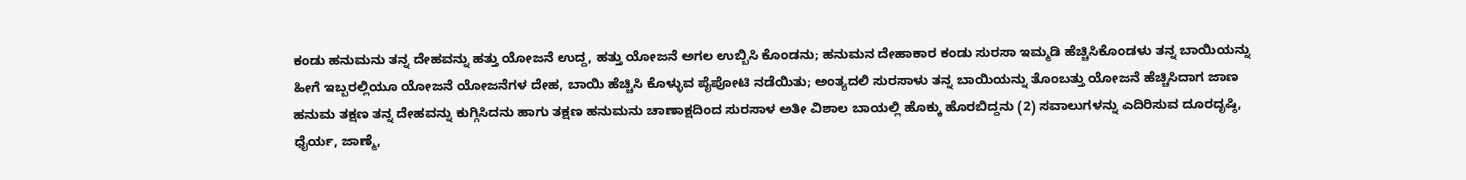ಕಂಡು ಹನುಮನು ತನ್ನ ದೇಹವನ್ನು ಹತ್ತು ಯೋಜನೆ ಉದ್ದ, ಹತ್ತು ಯೋಜನೆ ಅಗಲ ಉಬ್ಬಿಸಿ ಕೊಂಡನು; ಹನುಮನ ದೇಹಾಕಾರ ಕಂಡು ಸುರಸಾ ಇಮ್ಮಡಿ ಹೆಚ್ಚಿಸಿಕೊಂಡಳು ತನ್ನ ಬಾಯಿಯನ್ನು ಹೀಗೆ ಇಬ್ಬರಲ್ಲಿಯೂ ಯೋಜನೆ ಯೋಜನೆಗಳ ದೇಹ, ಬಾಯಿ ಹೆಚ್ಚಿಸಿ ಕೊಳ್ಳುವ ಪೈಪೋಟಿ ನಡೆಯಿತು; ಅಂತ್ಯದಲಿ ಸುರಸಾಳು ತನ್ನ ಬಾಯಿಯನ್ನು ತೊಂಬತ್ತು ಯೋಜನೆ ಹೆಚ್ಚಿಸಿದಾಗ ಜಾಣ ಹನುಮ ತಕ್ಷಣ ತನ್ನ ದೇಹವನ್ನು ಕುಗ್ಗಿಸಿದನು ಹಾಗು ತಕ್ಷಣ ಹನುಮನು ಚಾಣಾಕ್ಷದಿಂದ ಸುರಸಾಳ ಅತೀ ವಿಶಾಲ ಬಾಯಲ್ಲಿ ಹೊಕ್ಕು ಹೊರಬಿದ್ದನು (2) ಸವಾಲುಗಳನ್ನು ಎದಿರಿಸುವ ದೂರದೃಷ್ಠಿ, ಧೈರ್ಯ, ಜಾಣ್ಮೆ,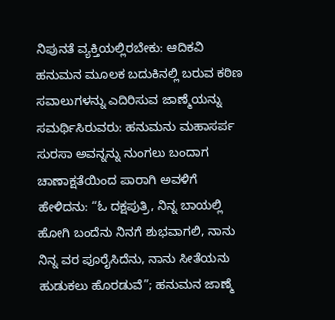ನಿಪುನತೆ ವ್ಯಕ್ತಿಯಲ್ಲಿರಬೇಕು: ಆದಿಕವಿ ಹನುಮನ ಮೂಲಕ ಬದುಕಿನಲ್ಲಿ ಬರುವ ಕಠಿಣ ಸವಾಲುಗಳನ್ನು ಎದಿರಿಸುವ ಜಾಣ್ಮೆಯನ್ನು ಸಮರ್ಥಿಸಿರುವರು: ಹನುಮನು ಮಹಾಸರ್ಪ ಸುರಸಾ ಅವನ್ನನ್ನು ನುಂಗಲು ಬಂದಾಗ ಚಾಣಾಕ್ಷತೆಯಿಂದ ಪಾರಾಗಿ ಅವಳಿಗೆ ಹೇಳಿದನು: “ಓ ದಕ್ಷಪುತ್ರಿ, ನಿನ್ನ ಬಾಯಲ್ಲಿ ಹೋಗಿ ಬಂದೆನು ನಿನಗೆ ಶುಭವಾಗಲಿ, ನಾನು ನಿನ್ನ ವರ ಪೂರೈಸಿದೆನು, ನಾನು ಸೀತೆಯನು ಹುಡುಕಲು ಹೊರಡುವೆ”; ಹನುಮನ ಜಾಣ್ಮೆ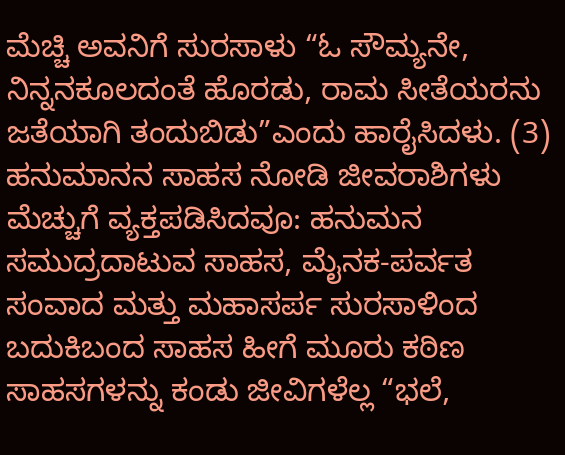ಮೆಚ್ಚಿ ಅವನಿಗೆ ಸುರಸಾಳು “ಓ ಸೌಮ್ಯನೇ, ನಿನ್ನನಕೂಲದಂತೆ ಹೊರಡು, ರಾಮ ಸೀತೆಯರನು ಜತೆಯಾಗಿ ತಂದುಬಿಡು”ಎಂದು ಹಾರೈಸಿದಳು. (3) ಹನುಮಾನನ ಸಾಹಸ ನೋಡಿ ಜೀವರಾಶಿಗಳು ಮೆಚ್ಚುಗೆ ವ್ಯಕ್ತಪಡಿಸಿದವೂ: ಹನುಮನ ಸಮುದ್ರದಾಟುವ ಸಾಹಸ, ಮೈನಕ-ಪರ್ವತ ಸಂವಾದ ಮತ್ತು ಮಹಾಸರ್ಪ ಸುರಸಾಳಿಂದ ಬದುಕಿಬಂದ ಸಾಹಸ ಹೀಗೆ ಮೂರು ಕಠಿಣ ಸಾಹಸಗಳನ್ನು ಕಂಡು ಜೀವಿಗಳೆಲ್ಲ “ಭಲೆ,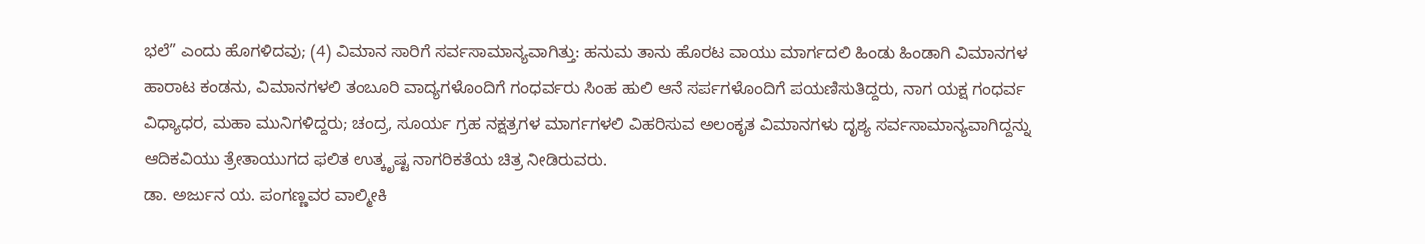ಭಲೆ” ಎಂದು ಹೊಗಳಿದವು; (4) ವಿಮಾನ ಸಾರಿಗೆ ಸರ್ವಸಾಮಾನ್ಯವಾಗಿತ್ತು: ಹನುಮ ತಾನು ಹೊರಟ ವಾಯು ಮಾರ್ಗದಲಿ ಹಿಂಡು ಹಿಂಡಾಗಿ ವಿಮಾನಗಳ ಹಾರಾಟ ಕಂಡನು, ವಿಮಾನಗಳಲಿ ತಂಬೂರಿ ವಾದ್ಯಗಳೊಂದಿಗೆ ಗಂಧರ್ವರು ಸಿಂಹ ಹುಲಿ ಆನೆ ಸರ್ಪಗಳೊಂದಿಗೆ ಪಯಣಿಸುತಿದ್ದರು, ನಾಗ ಯಕ್ಷ ಗಂಧರ್ವ ವಿಧ್ಯಾಧರ, ಮಹಾ ಮುನಿಗಳಿದ್ದರು; ಚಂದ್ರ, ಸೂರ್ಯ ಗ್ರಹ ನಕ್ಷತ್ರಗಳ ಮಾರ್ಗಗಳಲಿ ವಿಹರಿಸುವ ಅಲಂಕೃತ ವಿಮಾನಗಳು ದೃಶ್ಯ ಸರ್ವಸಾಮಾನ್ಯವಾಗಿದ್ದನ್ನು ಆದಿಕವಿಯು ತ್ರೇತಾಯುಗದ ಫಲಿತ ಉತ್ಕೃಷ್ಟ ನಾಗರಿಕತೆಯ ಚಿತ್ರ ನೀಡಿರುವರು.
ಡಾ. ಅರ್ಜುನ ಯ. ಪಂಗಣ್ಣವರ ವಾಲ್ಮೀಕಿ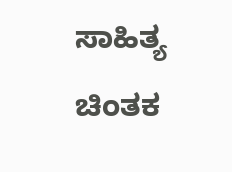ಸಾಹಿತ್ಯ ಚಿಂತಕ